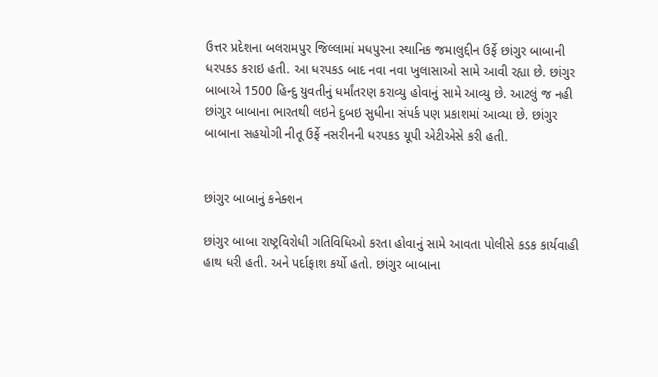ઉત્તર પ્રદેશના બલરામપુર જિલ્લામાં મધપુરના સ્થાનિક જમાલુદ્દીન ઉર્ફે છાંગુર બાબાની ધરપકડ કરાઇ હતી. આ ધરપકડ બાદ નવા નવા ખુલાસાઓ સામે આવી રહ્યા છે. છાંગુર બાબાએ 1500 હિન્દુ યુવતીનું ધર્માંતરણ કરાવ્યુ હોવાનું સામે આવ્યુ છે. આટલું જ નહી છાંગુર બાબાના ભારતથી લઇને દુબઇ સુધીના સંપર્ક પણ પ્રકાશમાં આવ્યા છે. છાંગુર બાબાના સહયોગી નીતૂ ઉર્ફે નસરીનની ધરપકડ યૂપી એટીએસે કરી હતી.


છાંગુર બાબાનું કનેક્શન

છાંગુર બાબા રાષ્ટ્રવિરોધી ગતિવિધિઓ કરતા હોવાનું સામે આવતા પોલીસે કડક કાર્યવાહી હાથ ધરી હતી. અને પર્દાફાશ કર્યો હતો. છાંગુર બાબાના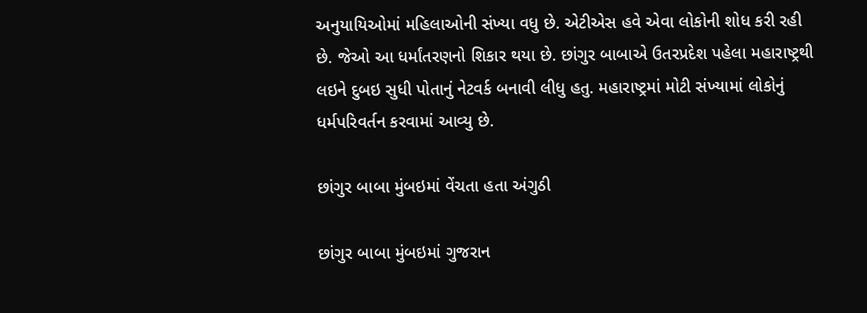અનુયાયિઓમાં મહિલાઓની સંખ્યા વધુ છે. એટીએસ હવે એવા લોકોની શોધ કરી રહી છે. જેઓ આ ધર્માંતરણનો શિકાર થયા છે. છાંગુર બાબાએ ઉતરપ્રદેશ પહેલા મહારાષ્ટ્રથી લઇને દુબઇ સુધી પોતાનું નેટવર્ક બનાવી લીધુ હતુ. મહારાષ્ટ્રમાં મોટી સંખ્યામાં લોકોનું ધર્મપરિવર્તન કરવામાં આવ્યુ છે.

છાંગુર બાબા મુંબઇમાં વેંચતા હતા અંગુઠી

છાંગુર બાબા મુંબઇમાં ગુજરાન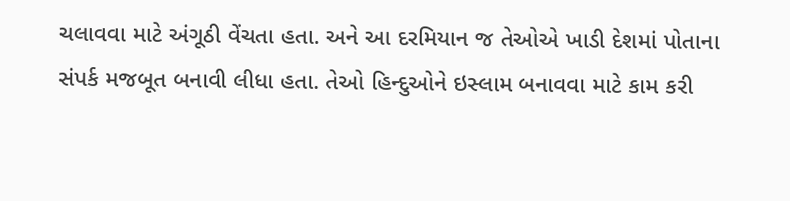ચલાવવા માટે અંગૂઠી વેંચતા હતા. અને આ દરમિયાન જ તેઓએ ખાડી દેશમાં પોતાના સંપર્ક મજબૂત બનાવી લીધા હતા. તેઓ હિન્દુઓને ઇસ્લામ બનાવવા માટે કામ કરી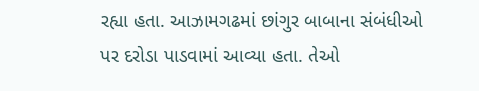રહ્યા હતા. આઝામગઢમાં છાંગુર બાબાના સંબંધીઓ પર દરોડા પાડવામાં આવ્યા હતા. તેઓ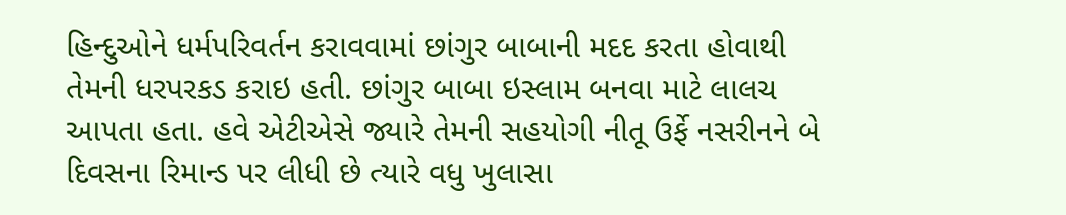હિન્દુઓને ધર્મપરિવર્તન કરાવવામાં છાંગુર બાબાની મદદ કરતા હોવાથી તેમની ધરપરકડ કરાઇ હતી. છાંગુર બાબા ઇસ્લામ બનવા માટે લાલચ આપતા હતા. હવે એટીએસે જ્યારે તેમની સહયોગી નીતૂ ઉર્ફે નસરીનને બે દિવસના રિમાન્ડ પર લીધી છે ત્યારે વધુ ખુલાસા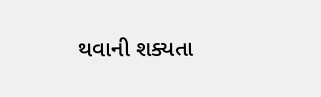થવાની શક્યતા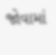જોવામાં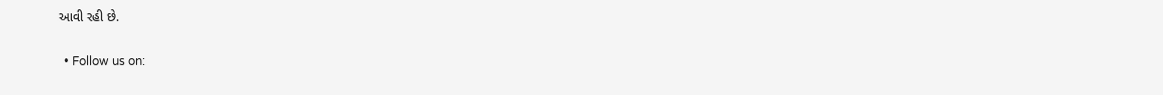આવી રહી છે.

  • Follow us on: